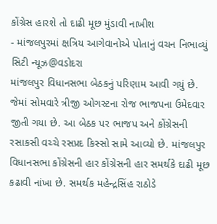કોંગ્રેસ હારશે તો દાઢી મૂછ મુંડાવી નાખીશ
- માંજલપુરમાં ક્ષત્રિય આગેવાનોએ પોતાનું વચન નિભાવ્યું
સિટી ન્યૂઝ@વડોદરા
માંજલપુર વિધાનસભા બેઠકનું પરિણામ આવી ગયું છે. જેમાં સોમવારે ત્રીજી ઓગસ્ટના રોજ ભાજપના ઉમેદવાર જીતી ગયા છે. આ બેઠક પર ભાજપ અને કોંગ્રેસની રસાકસી વચ્ચે રસપ્રદ કિસ્સો સામે આવ્યો છે. માંજલપુર વિધાનસભા કોંગ્રેસની હાર કોંગ્રેસની હાર સમર્થકે દાઢી મૂછ કઢાવી નાંખા છે. સમર્થક મહેન્દ્રસિંહ રાઠોડે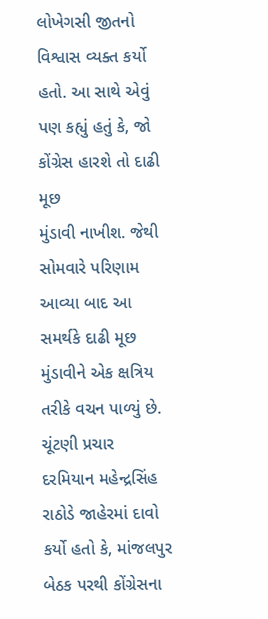લોખેગસી જીતનો વિશ્વાસ વ્યક્ત કર્યો હતો. આ સાથે એવું પણ કહ્યું હતું કે, જો કોંગ્રેસ હારશે તો દાઢી મૂછ
મુંડાવી નાખીશ. જેથી સોમવારે પરિણામ આવ્યા બાદ આ સમર્થકે દાઢી મૂછ મુંડાવીને એક ક્ષત્રિય તરીકે વચન પાળ્યું છે. ચૂંટણી પ્રચાર દરમિયાન મહેન્દ્રસિંહ રાઠોડે જાહેરમાં દાવો કર્યો હતો કે, માંજલપુર બેઠક પરથી કોંગ્રેસના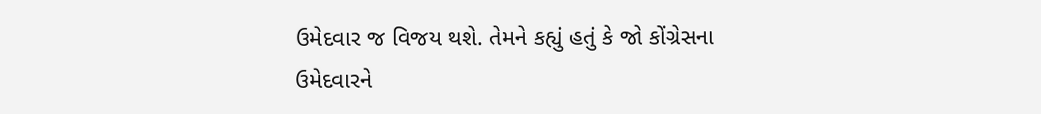ઉમેદવાર જ વિજય થશે. તેમને કહ્યું હતું કે જો કોંગ્રેસના ઉમેદવારને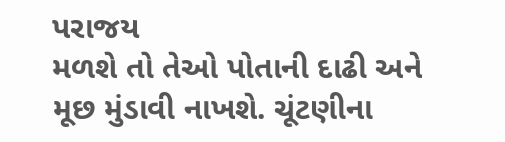પરાજય
મળશે તો તેઓ પોતાની દાઢી અને મૂછ મુંડાવી નાખશે. ચૂંટણીના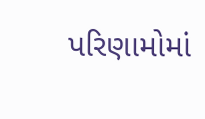પરિણામોમાં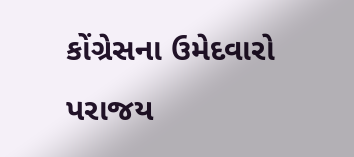કોંગ્રેસના ઉમેદવારો પરાજય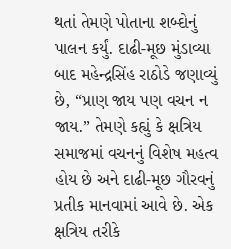થતાં તેમણે પોતાના શબ્દોનું પાલન કર્યું. દાઢી-મૂછ મુંડાવ્યા બાદ મહેન્દ્રસિંહ રાઠોડે જણાવ્યું છે, “પ્રાણ જાય પણ વચન ન જાય.” તેમણે કહ્યું કે ક્ષત્રિય સમાજમાં વચનનું વિશેષ મહત્વ હોય છે અને દાઢી-મૂછ ગૌરવનું પ્રતીક માનવામાં આવે છે. એક ક્ષત્રિય તરીકે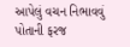આપેલું વચન નિભાવવું પોતાની ફરજ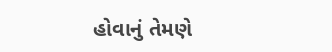હોવાનું તેમણે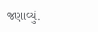જણાવ્યું.